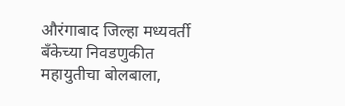औरंगाबाद जिल्हा मध्यवर्ती बँकेच्या निवडणुकीत महायुतीचा बोलबाला,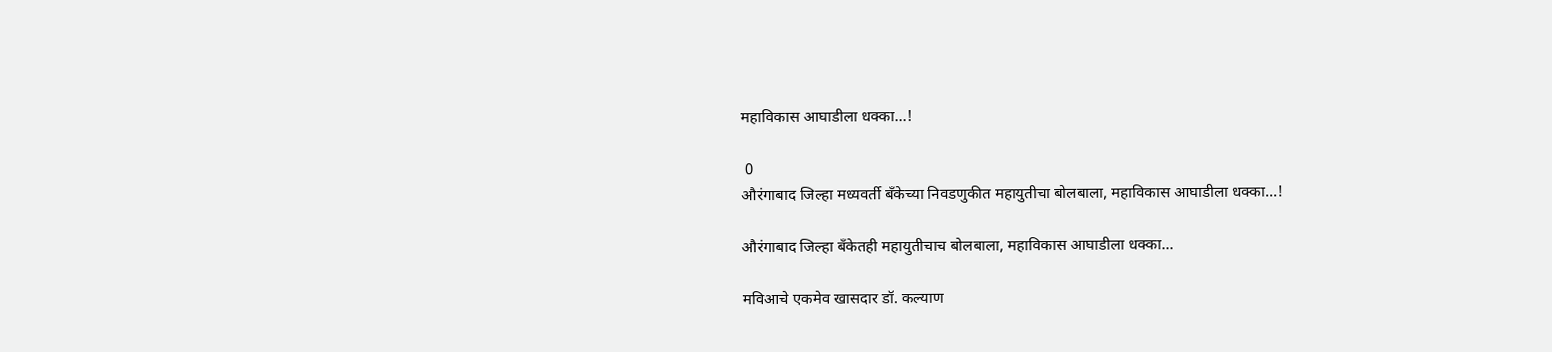महाविकास आघाडीला धक्का...!

 0
औरंगाबाद जिल्हा मध्यवर्ती बँकेच्या निवडणुकीत महायुतीचा बोलबाला, महाविकास आघाडीला धक्का...!

औरंगाबाद जिल्हा बँकेतही महायुतीचाच बोलबाला, महाविकास आघाडीला धक्का...

मविआचे एकमेव खासदार डॉ. कल्याण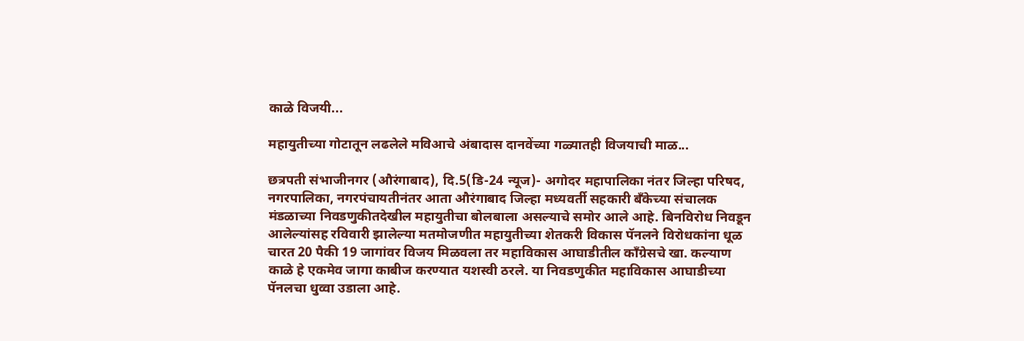काळे विजयी...

महायुतीच्या गोटातून लढलेले मविआचे अंबादास दानवेंच्या गळ्यातही विजयाची माळ...

छत्रपती संभाजीनगर (औरंगाबाद), दि.5(डि-24 न्यूज)- अगोदर महापालिका नंतर जिल्हा परिषद, नगरपालिका, नगरपंचायतीनंतर आता औरंगाबाद जिल्हा मध्यवर्ती सहकारी बँकेच्या संचालक मंडळाच्या निवडणुकीतदेखील महायुतीचा बोलबाला असल्याचे समोर आले आहे. बिनविरोध निवडून आलेल्यांसह रविवारी झालेल्या मतमोजणीत महायुतीच्या शेतकरी विकास पॅनलने विरोधकांना धूळ चारत 20 पैकी 19 जागांवर विजय मिळवला तर महाविकास आघाडीतील काँग्रेसचे खा. कल्याण काळे हे एकमेव जागा काबीज करण्यात यशस्वी ठरले. या निवडणुकीत महाविकास आघाडीच्या पॅनलचा धुव्वा उडाला आहे.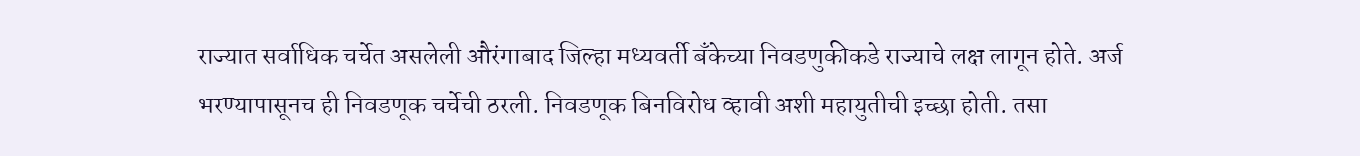राज्यात सर्वाधिक चर्चेत असलेली औरंगाबाद जिल्हा मध्यवर्ती बँकेच्या निवडणुकीकडे राज्याचे लक्ष लागून होते. अर्ज भरण्यापासूनच ही निवडणूक चर्चेची ठरली. निवडणूक बिनविरोध व्हावी अशी महायुतीची इच्छा होती. तसा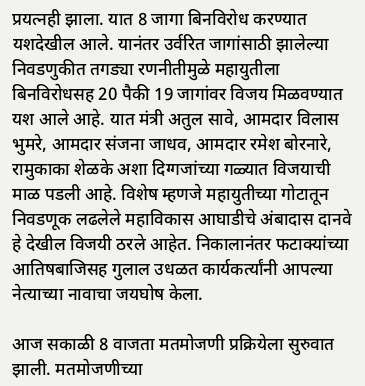प्रयत्नही झाला. यात 8 जागा बिनविरोध करण्यात यशदेखील आले. यानंतर उर्वरित जागांसाठी झालेल्या निवडणुकीत तगड्या रणनीतीमुळे महायुतीला बिनविरोधसह 20 पैकी 19 जागांवर विजय मिळवण्यात यश आले आहे. यात मंत्री अतुल सावे, आमदार विलास भुमरे, आमदार संजना जाधव, आमदार रमेश बोरनारे, रामुकाका शेळके अशा दिग्गजांच्या गळ्यात विजयाची माळ पडली आहे. विशेष म्हणजे महायुतीच्या गोटातून निवडणूक लढलेले महाविकास आघाडीचे अंबादास दानवे हे देखील विजयी ठरले आहेत. निकालानंतर फटाक्यांच्या आतिषबाजिसह गुलाल उधळत कार्यकर्त्यांनी आपल्या नेत्याच्या नावाचा जयघोष केला.

आज सकाळी 8 वाजता मतमोजणी प्रक्रियेला सुरुवात झाली. मतमोजणीच्या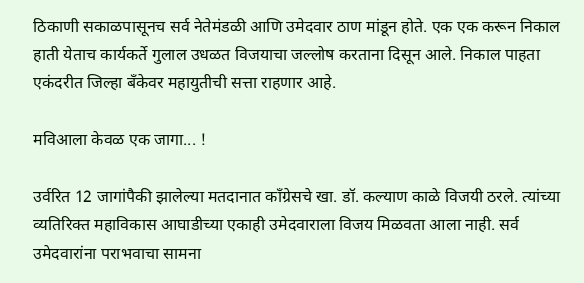ठिकाणी सकाळपासूनच सर्व नेतेमंडळी आणि उमेदवार ठाण मांडून होते. एक एक करून निकाल हाती येताच कार्यकर्ते गुलाल उधळत विजयाचा जल्लोष करताना दिसून आले. निकाल पाहता एकंदरीत जिल्हा बँकेवर महायुतीची सत्ता राहणार आहे.

मविआला केवळ एक जागा... !

उर्वरित 12 जागांपैकी झालेल्या मतदानात काँग्रेसचे खा. डॉ. कल्याण काळे विजयी ठरले. त्यांच्या व्यतिरिक्त महाविकास आघाडीच्या एकाही उमेदवाराला विजय मिळवता आला नाही. सर्व उमेदवारांना पराभवाचा सामना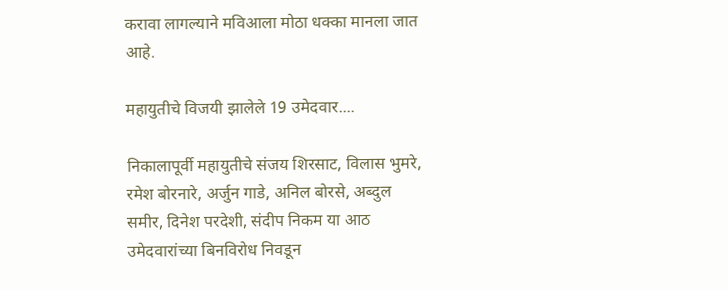करावा लागल्याने मविआला मोठा धक्का मानला जात आहे.

महायुतीचे विजयी झालेले 19 उमेदवार....

निकालापूर्वी महायुतीचे संजय शिरसाट, विलास भुमरे, रमेश बोरनारे, अर्जुन गाडे, अनिल बोरसे, अब्दुल समीर, दिनेश परदेशी, संदीप निकम या आठ उमेदवारांच्या बिनविरोध निवडून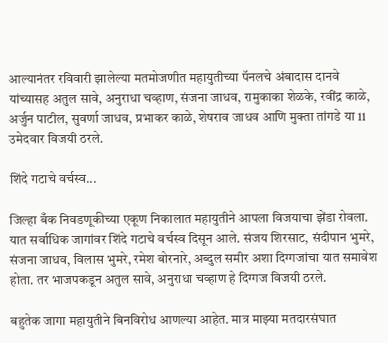आल्यानंतर रविवारी झालेल्या मतमोजणीत महायुतीच्या पॅनलचे अंबादास दानवे यांच्यासह अतुल सावे, अनुराधा चव्हाण, संजना जाधव, रामुकाका शेळके, रवींद्र काळे, अर्जुन पाटील, सुवर्णा जाधव, प्रभाकर काळे, शेषराव जाधव आणि मुक्ता तांगडे या 11 उमेदवार विजयी ठरले.

शिंदे गटाचे वर्चस्व...

जिल्हा बँक निवडणूकीच्या एकूण निकालात महायुतीने आपला विजयाचा झेंडा रोवला. यात सर्वाधिक जागांवर शिंदे गटाचे वर्चस्व दिसून आले. संजय शिरसाट, संदीपान भुमरे, संजना जाधव, विलास भुमरे, रमेश बोरनारे, अब्दुल समीर अशा दिग्गजांचा यात समावेश होता. तर भाजपकडून अतुल सावे, अनुराधा चव्हाण हे दिग्गज विजयी ठरले.

बहुतेक जागा महायुतीने बिनविरोध आणल्या आहेत. मात्र माझ्या मतदारसंघात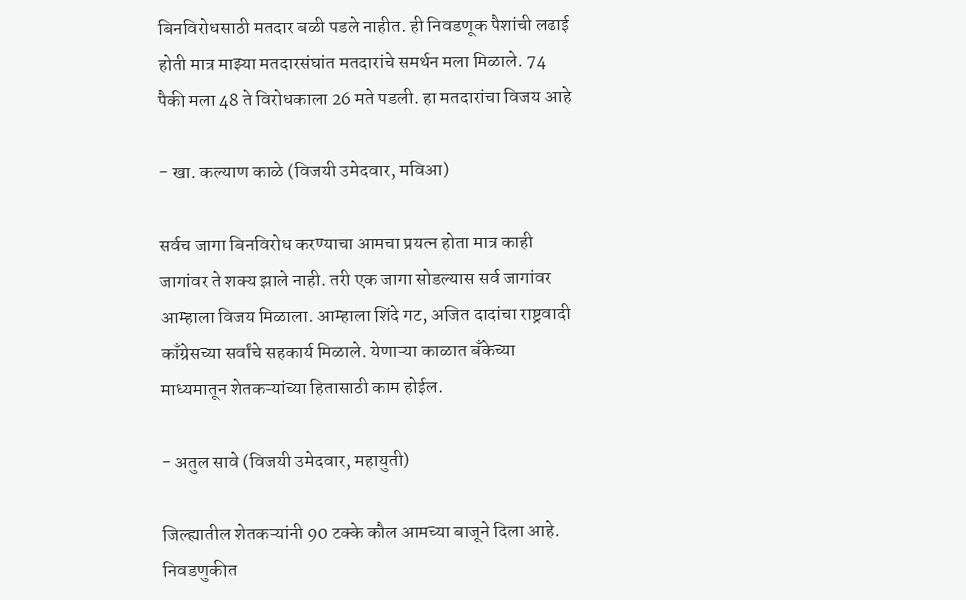बिनविरोधसाठी मतदार बळी पडले नाहीत. ही निवडणूक पैशांची लढाई होती मात्र माझ्या मतदारसंघांत मतदारांचे समर्थन मला मिळाले. 74 पैकी मला 48 ते विरोधकाला 26 मते पडली. हा मतदारांचा विजय आहे

- खा. कल्याण काळे (विजयी उमेदवार, मविआ)

सर्वच जागा बिनविरोध करण्याचा आमचा प्रयत्न होता मात्र काही जागांवर ते शक्य झाले नाही. तरी एक जागा सोडल्यास सर्व जागांवर आम्हाला विजय मिळाला. आम्हाला शिंदे गट, अजित दादांचा राष्ट्रवादी काँग्रेसच्या सर्वांचे सहकार्य मिळाले. येणाऱ्या काळात बँकेच्या माध्यमातून शेतकऱ्यांच्या हितासाठी काम होईल.

- अतुल सावे (विजयी उमेदवार, महायुती)

जिल्ह्यातील शेतकऱ्यांनी 90 टक्के कौल आमच्या बाजूने दिला आहे. निवडणुकीत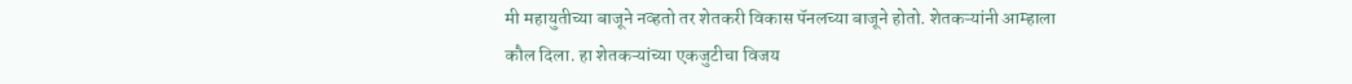मी महायुतीच्या बाजूने नव्हतो तर शेतकरी विकास पॅनलच्या बाजूने होतो. शेतकऱ्यांनी आम्हाला कौल दिला. हा शेतकऱ्यांच्या एकजुटीचा विजय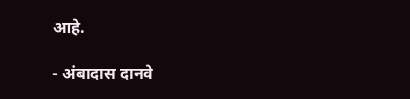आहे.

- अंबादास दानवे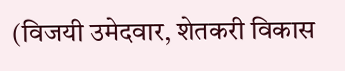(विजयी उमेदवार, शेतकरी विकास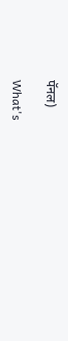पॅनल)

What's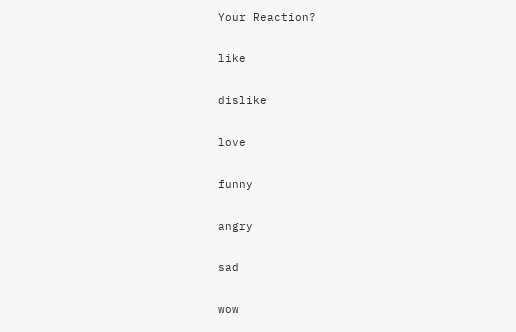Your Reaction?

like

dislike

love

funny

angry

sad

wow